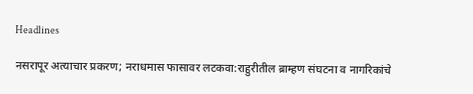Headlines

नसरापूर अत्याचार प्रकरण; नराधमास फासावर लटकवा:राहुरीतील ब्राम्हण संघटना व नागरिकांचे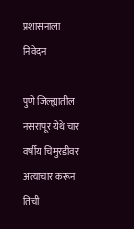प्रशासनाला निवेदन

पुणे जिल्ह्यातील नसरापूर येथे चार वर्षीय चिमुरडीवर अत्याचार करून तिची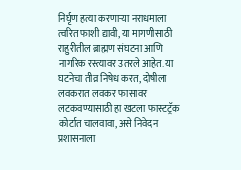निर्घृण हत्या करणाऱ्या नराधमाला त्वरित फाशी द्यावी, या मागणीसाठी राहुरीतील ब्राह्मण संघटना आणि नागरिक रस्त्यावर उतरले आहेत. या घटनेचा तीव्र निषेध करत, दोषीला लवकरात लवकर फासावर लटकवण्यासाठी हा खटला फास्टट्रॅक कोर्टात चालवावा, असे निवेदन प्रशासनाला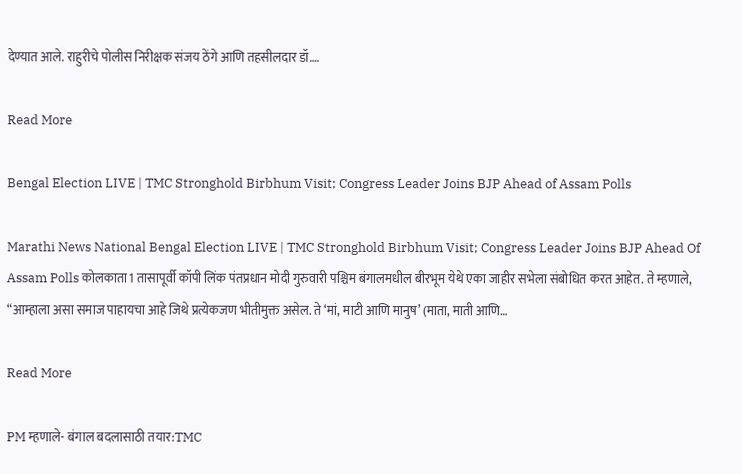देण्यात आले. राहुरीचे पोलीस निरीक्षक संजय ठेंगे आणि तहसीलदार डॉ….

Read More

Bengal Election LIVE | TMC Stronghold Birbhum Visit; Congress Leader Joins BJP Ahead of Assam Polls

Marathi News National Bengal Election LIVE | TMC Stronghold Birbhum Visit; Congress Leader Joins BJP Ahead Of Assam Polls कोलकाता1 तासापूर्वी कॉपी लिंक पंतप्रधान मोदी गुरुवारी पश्चिम बंगालमधील बीरभूम येथे एका जाहीर सभेला संबोधित करत आहेत. ते म्हणाले, “आम्हाला असा समाज पाहायचा आहे जिथे प्रत्येकजण भीतीमुक्त असेल. ते ‘मां, माटी आणि मानुष’ (माता, माती आणि…

Read More

PM म्हणाले- बंगाल बदलासाठी तयार:TMC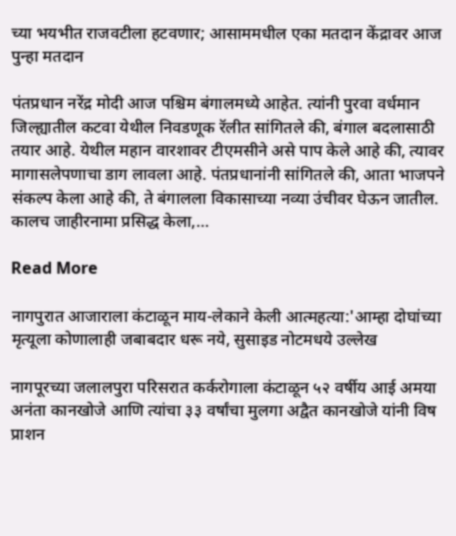च्या भयभीत राजवटीला हटवणार; आसाममधील एका मतदान केंद्रावर आज पुन्हा मतदान

पंतप्रधान नरेंद्र मोदी आज पश्चिम बंगालमध्ये आहेत. त्यांनी पुरवा वर्धमान जिल्ह्यातील कटवा येथील निवडणूक रॅलीत सांगितले की, बंगाल बदलासाठी तयार आहे. येथील महान वारशावर टीएमसीने असे पाप केले आहे की, त्यावर मागासलेपणाचा डाग लावला आहे. पंतप्रधानांनी सांगितले की, आता भाजपने संकल्प केला आहे की, ते बंगालला विकासाच्या नव्या उंचीवर घेऊन जातील. कालच जाहीरनामा प्रसिद्ध केला,…

Read More

नागपुरात आजाराला कंटाळून माय-लेकाने केली आत्महत्या:'आम्हा दोघांच्या मृत्यूला कोणालाही जबाबदार धरू नये, सुसाइड नोटमधये उल्लेख

नागपूरच्या जलालपुरा परिसरात कर्करोगाला कंटाळून ५२ वर्षीय आई अमया अनंता कानखोजे आणि त्यांचा ३३ वर्षांचा मुलगा अद्वैत कानखोजे यांनी विष प्राशन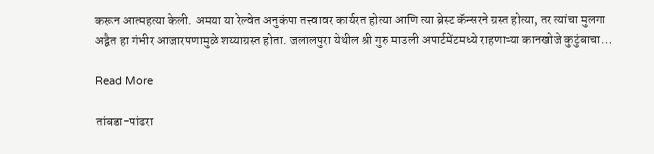करून आत्महत्या केली. अमया या रेल्वेत अनुकंपा तत्त्वावर कार्यरत होत्या आणि त्या ब्रेस्ट कॅन्सरने ग्रस्त होत्या, तर त्यांचा मुलगा अद्वैत हा गंभीर आजारपणामुळे शय्याग्रस्त होता. जलालपुरा येथील श्री गुरु माउली अपार्टमेंटमध्ये राहणाऱ्या कानखोजे कुटुंबाचा…

Read More

तांबडा-पांढरा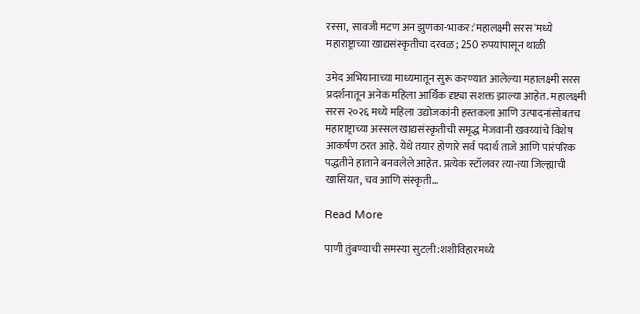रस्सा, सावजी मटण अन झुणका-भाकर:'महालक्ष्मी सरस'मध्ये महाराष्ट्राच्या खाद्यसंस्कृतीचा दरवळ; 250 रुपयांपासून थाळी

उमेद अभियानाच्या माध्यमातून सुरू करण्यात आलेल्या महालक्ष्मी सरस प्रदर्शनातून अनेक महिला आर्थिक दृष्ट्या सशक्त झाल्या आहेत. महालक्ष्मी सरस २०२६ मध्ये महिला उद्योजकांनी हस्तकला आणि उत्पादनांसोबतच महाराष्ट्राच्या अस्सल खाद्यसंस्कृतीची समृद्ध मेजवानी खवय्यांचे विशेष आकर्षण ठरत आहे. येथे तयार होणारे सर्व पदार्थ ताजे आणि पारंपरिक पद्धतीने हाताने बनवलेले आहेत. प्रत्येक स्टॉलवर त्या-त्या जिल्ह्याची खासियत, चव आणि संस्कृती…

Read More

पाणी तुंबण्याची समस्या सुटली:शशीविहारमध्ये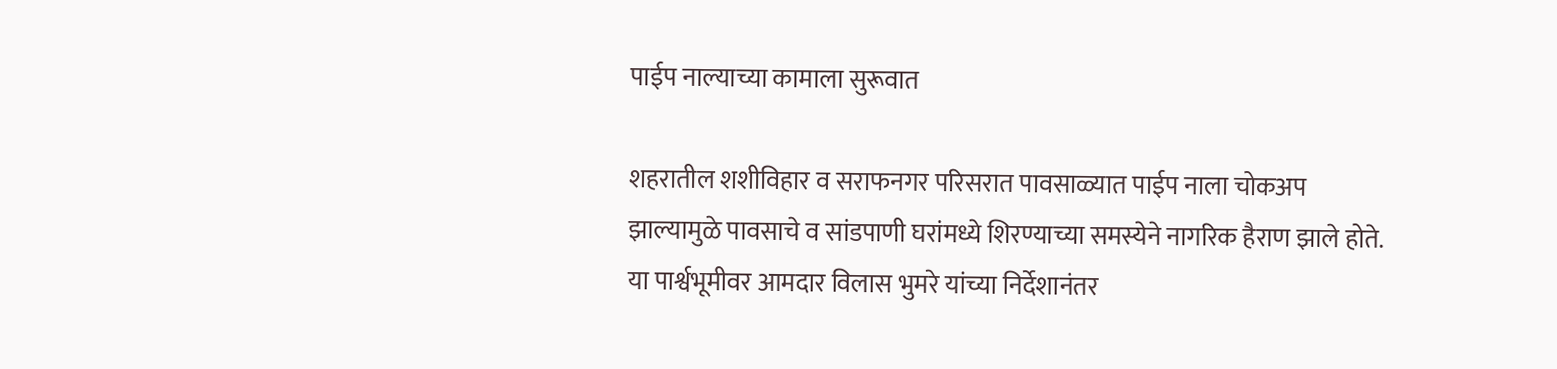पाईप नाल्याच्या कामाला सुरूवात

शहरातील शशीविहार व सराफनगर परिसरात पावसाळ्यात पाईप नाला चोकअप झाल्यामुळे पावसाचे व सांडपाणी घरांमध्ये शिरण्याच्या समस्येने नागरिक हैराण झाले होते. या पार्श्वभूमीवर आमदार विलास भुमरे यांच्या निर्देशानंतर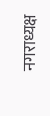नगराध्यक्ष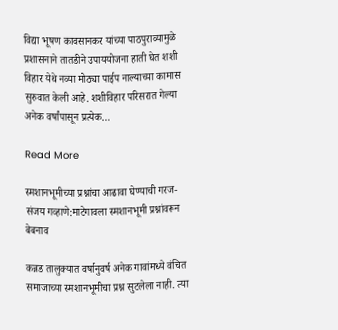विद्या भूषण कावसानकर यांच्या पाठपुराव्यामुळे प्रशासनाने तातडीने उपाययोजना हाती घेत शशी विहार येथे नव्या मोठ्या पाईप नाल्याच्या कामास सुरुवात केली आहे. शशीविहार परिसरात गेल्या अनेक वर्षांपासून प्रत्येक…

Read More

स्मशानभूमीच्या प्रश्नांचा आढावा घेण्याची गरज- संजय गव्हाणे:माटेगावला स्मशानभूमी प्रश्नांवरून बेबनाव

कन्नड तालुक्यात वर्षानुवर्ष अनेक गावांमध्ये वंचित समाजाच्या स्मशानभूमीचा प्रश्न सुटलेला नाही. त्या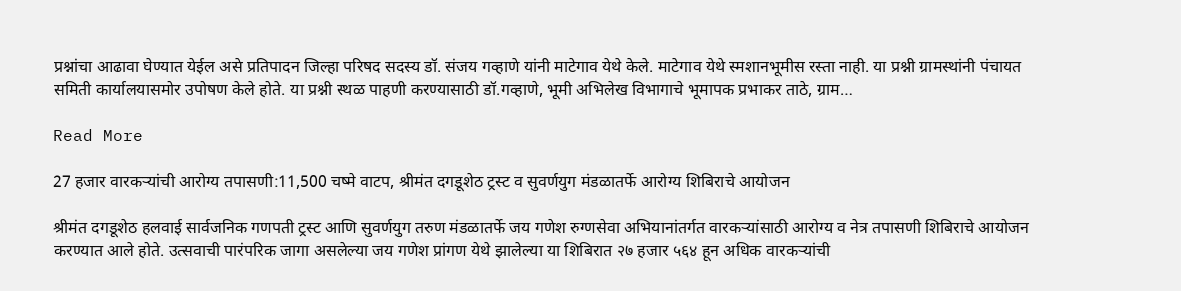प्रश्नांचा आढावा घेण्यात येईल असे प्रतिपादन जिल्हा परिषद सदस्य डॉ. संजय गव्हाणे यांनी माटेगाव येथे केले. माटेगाव येथे स्मशानभूमीस रस्ता नाही. या प्रश्नी ग्रामस्थांनी पंचायत समिती कार्यालयासमोर उपोषण केले होते. या प्रश्नी स्थळ पाहणी करण्यासाठी डॉ.गव्हाणे, भूमी अभिलेख विभागाचे भूमापक प्रभाकर ताठे, ग्राम…

Read More

27 हजार वारकऱ्यांची आरोग्य तपासणी:11,500 चष्मे वाटप, श्रीमंत दगडूशेठ ट्रस्ट व सुवर्णयुग मंडळातर्फे आरोग्य शिबिराचे आयोजन

श्रीमंत दगडूशेठ हलवाई सार्वजनिक गणपती ट्रस्ट आणि सुवर्णयुग तरुण मंडळातर्फे जय गणेश रुग्णसेवा अभियानांतर्गत वारकऱ्यांसाठी आरोग्य व नेत्र तपासणी शिबिराचे आयोजन करण्यात आले होते. उत्सवाची पारंपरिक जागा असलेल्या जय गणेश प्रांगण येथे झालेल्या या शिबिरात २७ हजार ५६४ हून अधिक वारकऱ्यांची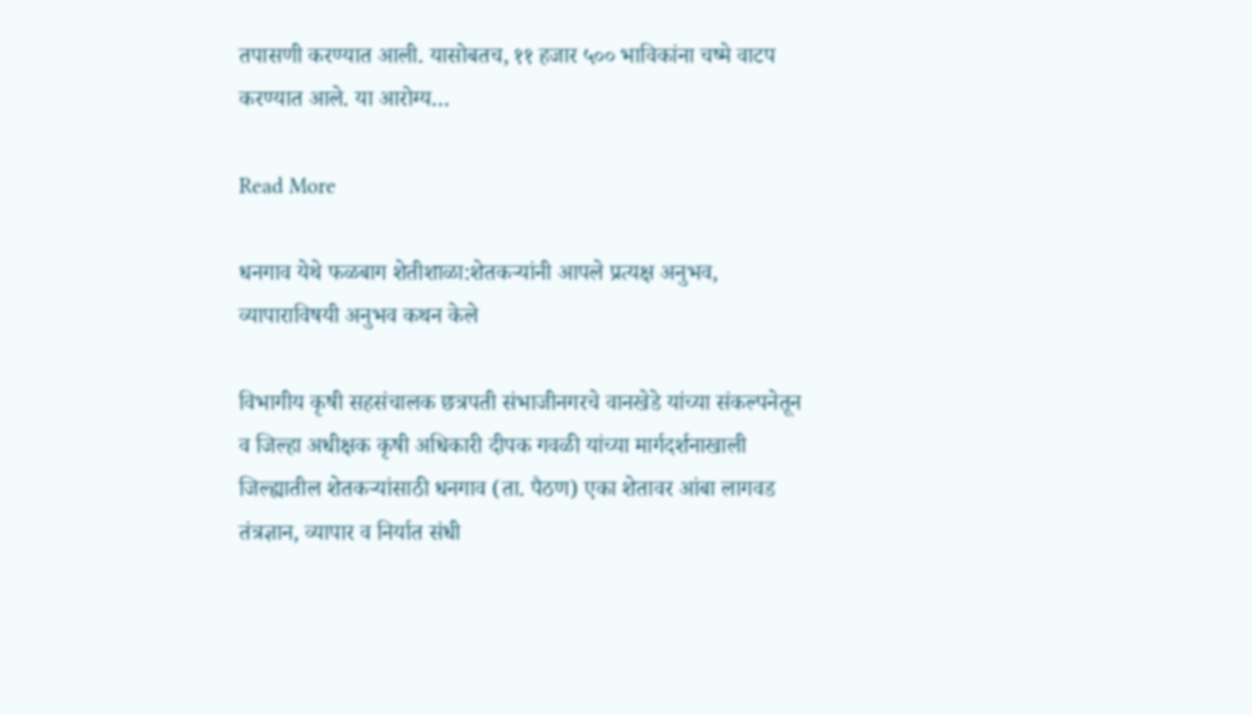तपासणी करण्यात आली. यासोबतच, ११ हजार ५०० भाविकांना चष्मे वाटप करण्यात आले. या आरोग्य…

Read More

धनगाव येथे फळबाग शेतीशाळा:शेतकऱ्यांनी आपले प्रत्यक्ष अनुभव, व्यापाराविषयी अनुभव कथन केले

विभागीय कृषी सहसंचालक छत्रपती संभाजीनगरचे वानखेडे यांच्या संकल्पनेतून व जिल्हा अधीक्षक कृषी अधिकारी दीपक गवळी यांच्या मार्गदर्शनाखाली जिल्ह्यातील शेतकऱ्यांसाठी धनगाव (ता. पैठण) एका शेतावर आंबा लागवड तंत्रज्ञान, व्यापार व निर्यात संधी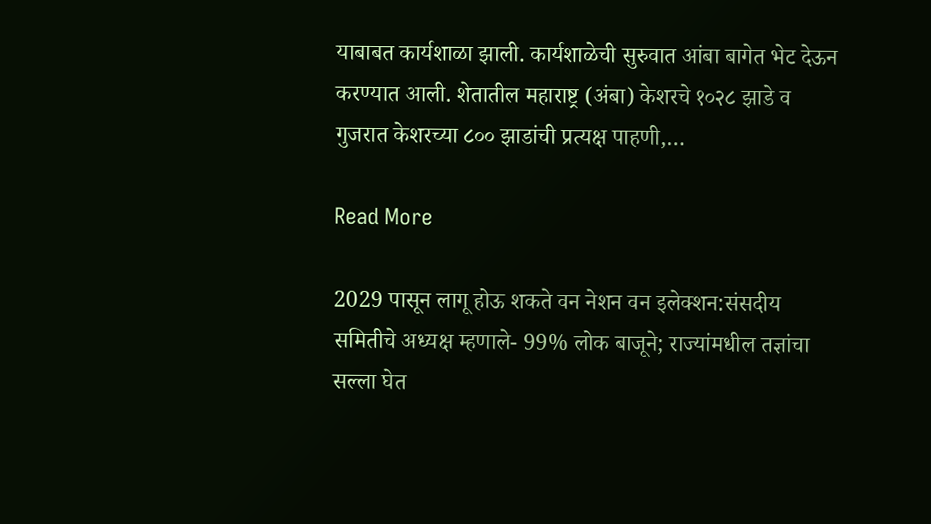याबाबत कार्यशाळा झाली. कार्यशाळेची सुरुवात आंबा बागेत भेट देऊन करण्यात आली. शेतातील महाराष्ट्र (अंबा) केशरचे १०२८ झाडे व गुजरात केशरच्या ८०० झाडांची प्रत्यक्ष पाहणी,…

Read More

2029 पासून लागू होऊ शकते वन नेशन वन इलेक्शन:संसदीय समितीचे अध्यक्ष म्हणाले- 99% लोक बाजूने; राज्यांमधील तज्ञांचा सल्ला घेत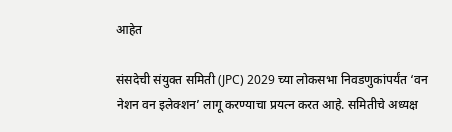आहेत

संसदेची संयुक्त समिती (JPC) 2029 च्या लोकसभा निवडणुकांपर्यंत ‘वन नेशन वन इलेक्शन’ लागू करण्याचा प्रयत्न करत आहे. समितीचे अध्यक्ष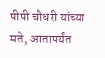पीपी चौधरी यांच्या मते, आतापर्यंत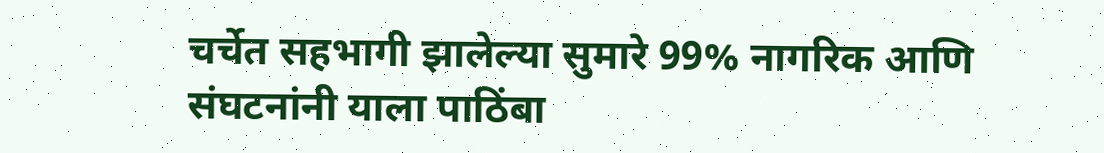चर्चेत सहभागी झालेल्या सुमारे 99% नागरिक आणि संघटनांनी याला पाठिंबा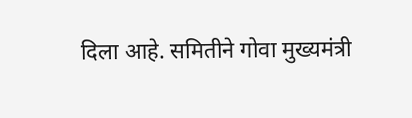दिला आहे. समितीने गोवा मुख्यमंत्री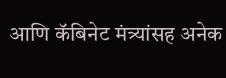आणि कॅबिनेट मंत्र्यांसह अनेक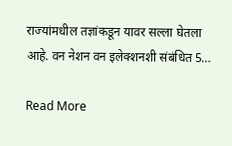राज्यांमधील तज्ञांकडून यावर सल्ला घेतला आहे. वन नेशन वन इलेक्शनशी संबंधित 5…

Read More